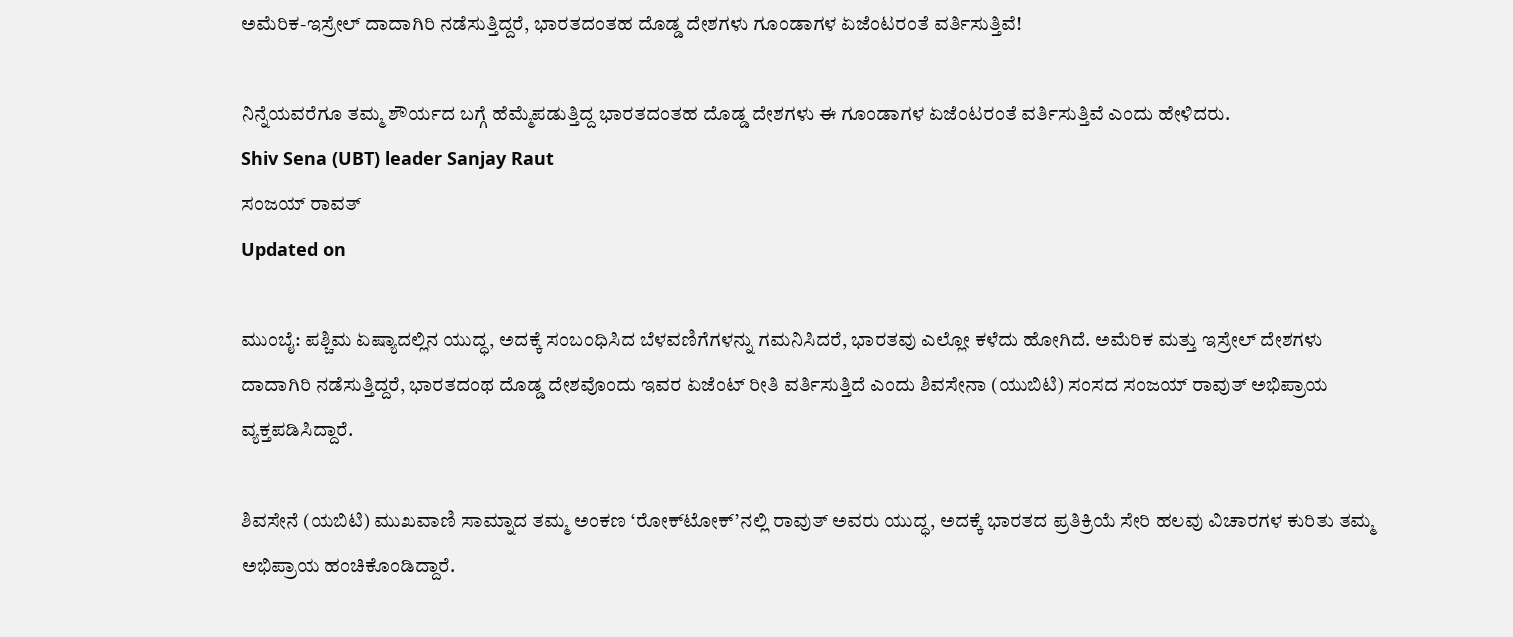ಅಮೆರಿಕ-ಇಸ್ರೇಲ್‌ ದಾದಾಗಿರಿ ನಡೆಸುತ್ತಿದ್ದರೆ, ಭಾರತದಂತಹ ದೊಡ್ಡ ದೇಶಗಳು ಗೂಂಡಾಗಳ ಏಜೆಂಟರಂತೆ ವರ್ತಿಸುತ್ತಿವೆ!

ನಿನ್ನೆಯವರೆಗೂ ತಮ್ಮ ಶೌರ್ಯದ ಬಗ್ಗೆ ಹೆಮ್ಮೆಪಡುತ್ತಿದ್ದ ಭಾರತದಂತಹ ದೊಡ್ಡ ದೇಶಗಳು ಈ ಗೂಂಡಾಗಳ ಏಜೆಂಟರಂತೆ ವರ್ತಿಸುತ್ತಿವೆ ಎಂದು ಹೇಳಿದರು.
Shiv Sena (UBT) leader Sanjay Raut
ಸಂಜಯ್ ರಾವತ್
Updated on

ಮುಂಬೈ: ಪಶ್ಚಿಮ ಏಷ್ಯಾದಲ್ಲಿನ ಯುದ್ಧ, ಅದಕ್ಕೆ ಸಂಬಂಧಿಸಿದ ಬೆಳವಣಿಗೆಗಳನ್ನು ಗಮನಿಸಿದರೆ, ಭಾರತವು ಎಲ್ಲೋ ಕಳೆದು ಹೋಗಿದೆ. ಅಮೆರಿಕ ಮತ್ತು ಇಸ್ರೇಲ್‌ ದೇಶಗಳು ದಾದಾಗಿರಿ ನಡೆಸುತ್ತಿದ್ದರೆ, ಭಾರತದಂಥ ದೊಡ್ಡ ದೇಶವೊಂದು ಇವರ ಏಜೆಂಟ್ ರೀತಿ ವರ್ತಿಸುತ್ತಿದೆ ಎಂದು ಶಿವಸೇನಾ (ಯುಬಿಟಿ) ಸಂಸದ ಸಂಜಯ್‌ ರಾವುತ್‌ ಅಭಿಪ್ರಾಯ ವ್ಯಕ್ತಪಡಿಸಿದ್ದಾರೆ.

ಶಿವಸೇನೆ (ಯಬಿಟಿ) ಮುಖವಾಣಿ ಸಾಮ್ನಾದ ತಮ್ಮ ಅಂಕಣ ‘ರೋಕ್‌ಟೋಕ್‌’ನಲ್ಲಿ ರಾವುತ್‌ ಅವರು ಯುದ್ಧ, ಅದಕ್ಕೆ ಭಾರತದ ಪ್ರತಿಕ್ರಿಯೆ ಸೇರಿ ಹಲವು ವಿಚಾರಗಳ ಕುರಿತು ತಮ್ಮ ಅಭಿಪ್ರಾಯ ಹಂಚಿಕೊಂಡಿದ್ದಾರೆ.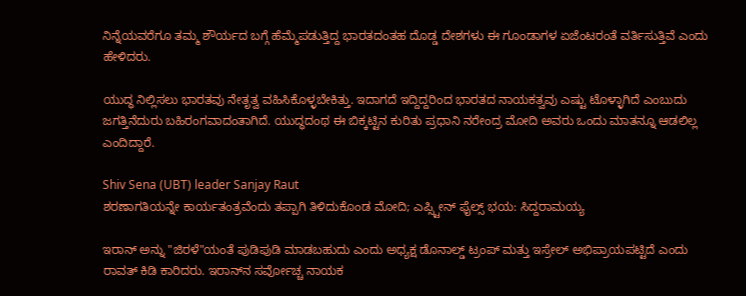ನಿನ್ನೆಯವರೆಗೂ ತಮ್ಮ ಶೌರ್ಯದ ಬಗ್ಗೆ ಹೆಮ್ಮೆಪಡುತ್ತಿದ್ದ ಭಾರತದಂತಹ ದೊಡ್ಡ ದೇಶಗಳು ಈ ಗೂಂಡಾಗಳ ಏಜೆಂಟರಂತೆ ವರ್ತಿಸುತ್ತಿವೆ ಎಂದು ಹೇಳಿದರು.

ಯುದ್ಧ ನಿಲ್ಲಿಸಲು ಭಾರತವು ನೇತೃತ್ವ ವಹಿಸಿಕೊಳ್ಳಬೇಕಿತ್ತು. ಇದಾಗದೆ ಇದ್ದಿದ್ದರಿಂದ ಭಾರತದ ನಾಯಕತ್ವವು ಎಷ್ಟು ಟೊಳ್ಳಾಗಿದೆ ಎಂಬುದು ಜಗತ್ತಿನೆದುರು ಬಹಿರಂಗವಾದಂತಾಗಿದೆ. ಯುದ್ಧದಂಥ ಈ ಬಿಕ್ಕಟ್ಟಿನ ಕುರಿತು ಪ್ರಧಾನಿ ನರೇಂದ್ರ ಮೋದಿ ಅವರು ಒಂದು ಮಾತನ್ನೂ ಆಡಲಿಲ್ಲ ಎಂದಿದ್ದಾರೆ.

Shiv Sena (UBT) leader Sanjay Raut
ಶರಣಾಗತಿಯನ್ನೇ ಕಾರ್ಯತಂತ್ರವೆಂದು ತಪ್ಪಾಗಿ ತಿಳಿದುಕೊಂಡ ಮೋದಿ; ಎಪ್ಸ್ಟೀನ್ ಫೈಲ್ಸ್‌ ಭಯ: ಸಿದ್ದರಾಮಯ್ಯ

ಇರಾನ್ ಅನ್ನು "ಜಿರಳೆ"ಯಂತೆ ಪುಡಿಪುಡಿ ಮಾಡಬಹುದು ಎಂದು ಅಧ್ಯಕ್ಷ ಡೊನಾಲ್ಡ್ ಟ್ರಂಪ್ ಮತ್ತು ಇಸ್ರೇಲ್ ಅಭಿಪ್ರಾಯಪಟ್ಟಿದೆ ಎಂದು ರಾವತ್ ಕಿಡಿ ಕಾರಿದರು. ಇರಾನ್‌ನ ಸರ್ವೋಚ್ಚ ನಾಯಕ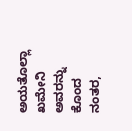ಅಯತೊಲ್ಲಾ ಖಮೇನಿ ಅವರನ್ನು ಕೊಂದ ನಂತರ,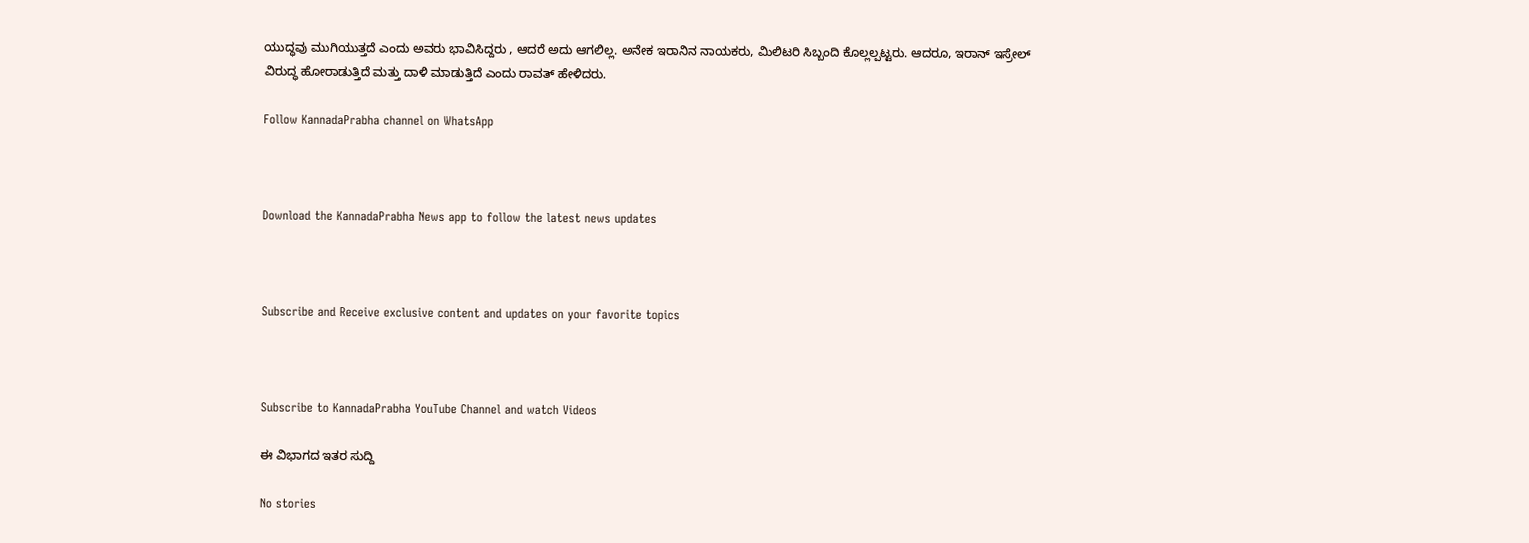ಯುದ್ಧವು ಮುಗಿಯುತ್ತದೆ ಎಂದು ಅವರು ಭಾವಿಸಿದ್ದರು , ಆದರೆ ಅದು ಆಗಲಿಲ್ಲ. ಅನೇಕ ಇರಾನಿನ ನಾಯಕರು, ಮಿಲಿಟರಿ ಸಿಬ್ಬಂದಿ ಕೊಲ್ಲಲ್ಪಟ್ಟರು. ಆದರೂ, ಇರಾನ್ ಇಸ್ರೇಲ್ ವಿರುದ್ಧ ಹೋರಾಡುತ್ತಿದೆ ಮತ್ತು ದಾಳಿ ಮಾಡುತ್ತಿದೆ ಎಂದು ರಾವತ್ ಹೇಳಿದರು.

Follow KannadaPrabha channel on WhatsApp



Download the KannadaPrabha News app to follow the latest news updates



Subscribe and Receive exclusive content and updates on your favorite topics



Subscribe to KannadaPrabha YouTube Channel and watch Videos

ಈ ವಿಭಾಗದ ಇತರ ಸುದ್ದಿ

No stories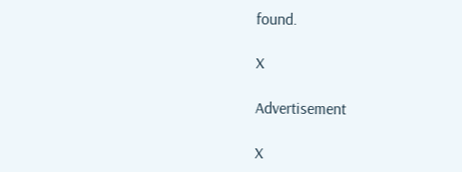found.

X

Advertisement

X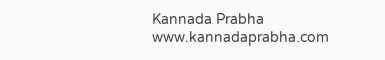Kannada Prabha
www.kannadaprabha.com